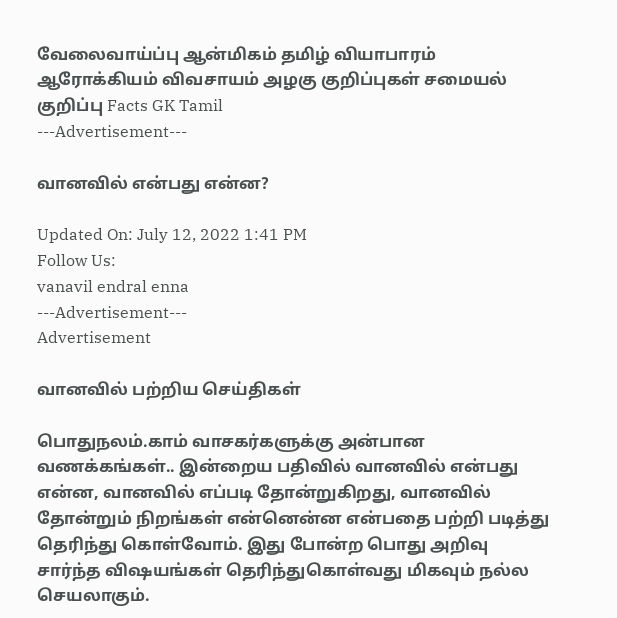வேலைவாய்ப்பு ஆன்மிகம் தமிழ் வியாபாரம் ஆரோக்கியம் விவசாயம் அழகு குறிப்புகள் சமையல் குறிப்பு Facts GK Tamil
---Advertisement---

வானவில் என்பது என்ன?

Updated On: July 12, 2022 1:41 PM
Follow Us:
vanavil endral enna
---Advertisement---
Advertisement

வானவில் பற்றிய செய்திகள்

பொதுநலம்.காம் வாசகர்களுக்கு அன்பான வணக்கங்கள்.. இன்றைய பதிவில் வானவில் என்பது என்ன, வானவில் எப்படி தோன்றுகிறது, வானவில் தோன்றும் நிறங்கள் என்னென்ன என்பதை பற்றி படித்து தெரிந்து கொள்வோம். இது போன்ற பொது அறிவு சார்ந்த விஷயங்கள் தெரிந்துகொள்வது மிகவும் நல்ல செயலாகும்.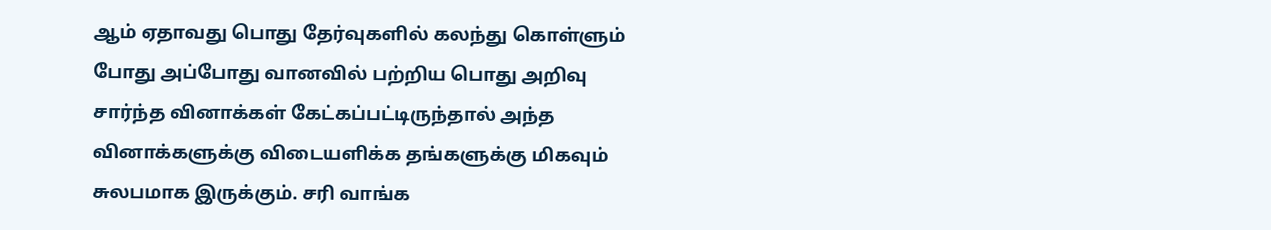ஆம் ஏதாவது பொது தேர்வுகளில் கலந்து கொள்ளும் போது அப்போது வானவில் பற்றிய பொது அறிவு சார்ந்த வினாக்கள் கேட்கப்பட்டிருந்தால் அந்த வினாக்களுக்கு விடையளிக்க தங்களுக்கு மிகவும் சுலபமாக இருக்கும். சரி வாங்க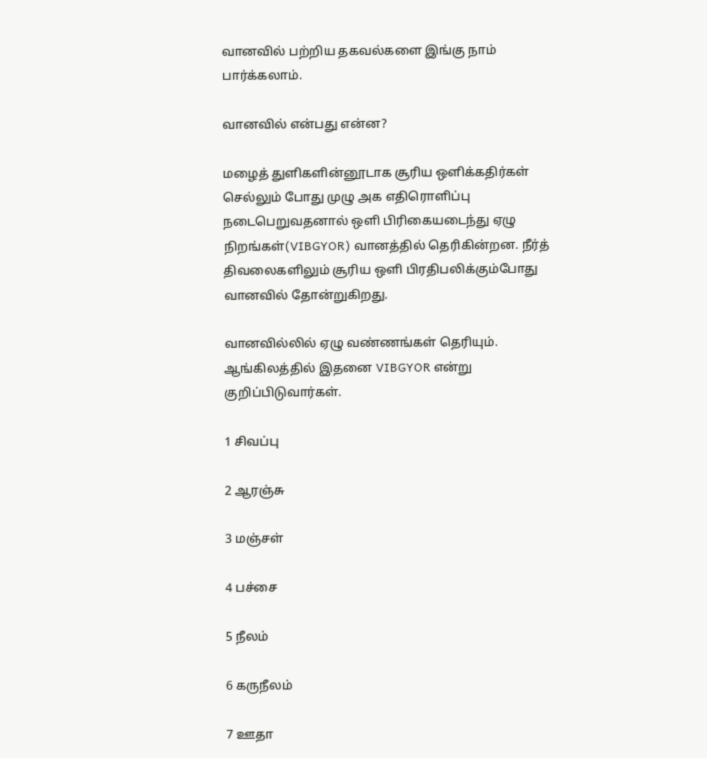வானவில் பற்றிய தகவல்களை இங்கு நாம் பார்க்கலாம்.

வானவில் என்பது என்ன?

மழைத் துளிகளின்னூடாக சூரிய ஒளிக்கதிர்கள் செல்லும் போது முழு அக எதிரொளிப்பு நடைபெறுவதனால் ஒளி பிரிகையடைந்து ஏழு நிறங்கள்(VIBGYOR) வானத்தில் தெரிகின்றன. நீர்த் திவலைகளிலும் சூரிய ஒளி பிரதிபலிக்கும்போது வானவில் தோன்றுகிறது.

வானவில்லில் ஏழு வண்ணங்கள் தெரியும். ஆங்கிலத்தில் இதனை VIBGYOR என்று குறிப்பிடுவார்கள்.

1 சிவப்பு

2 ஆரஞ்சு

3 மஞ்சள்

4 பச்சை

5 நீலம்

6 கருநீலம்

7 ஊதா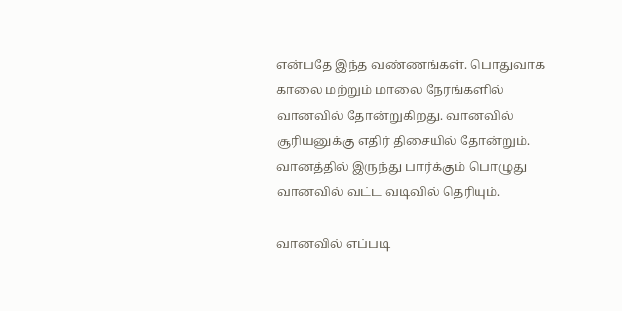என்பதே இந்த வண்ணங்கள். பொதுவாக காலை மற்றும் மாலை நேரங்களில் வானவில் தோன்றுகிறது. வானவில் சூரியனுக்கு எதிர் திசையில் தோன்றும். வானத்தில் இருந்து பார்க்கும் பொழுது வானவில் வட்ட வடிவில் தெரியும்.

வானவில் எப்படி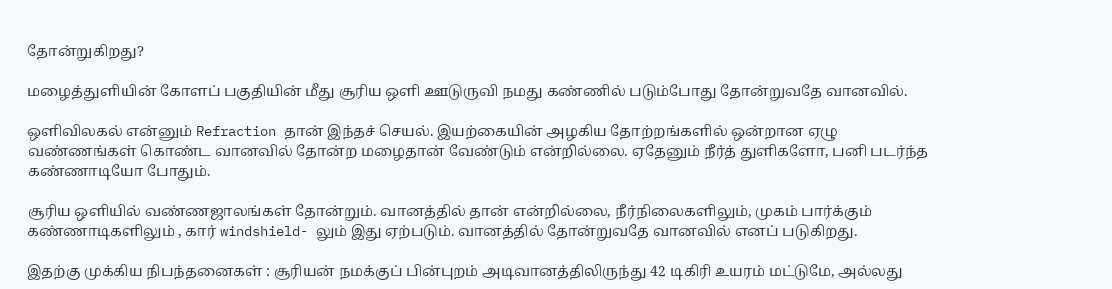தோன்றுகிறது?

மழைத்துளியின் கோளப் பகுதியின் மீது சூரிய ஒளி ஊடுருவி நமது கண்ணில் படும்போது தோன்றுவதே வானவில்.

ஒளிவிலகல் என்னும் Refraction தான் இந்தச் செயல். இயற்கையின் அழகிய தோற்றங்களில் ஒன்றான ஏழு வண்ணங்கள் கொண்ட வானவில் தோன்ற மழைதான் வேண்டும் என்றில்லை. ஏதேனும் நீர்த் துளிகளோ, பனி படர்ந்த கண்ணாடியோ போதும்.

சூரிய ஒளியில் வண்ணஜாலங்கள் தோன்றும். வானத்தில் தான் என்றில்லை, நீர்நிலைகளிலும், முகம் பார்க்கும் கண்ணாடிகளிலும் , கார் windshield- லும் இது ஏற்படும். வானத்தில் தோன்றுவதே வானவில் எனப் படுகிறது.

இதற்கு முக்கிய நிபந்தனைகள் : சூரியன் நமக்குப் பின்புறம் அடிவானத்திலிருந்து 42 டிகிரி உயரம் மட்டுமே, அல்லது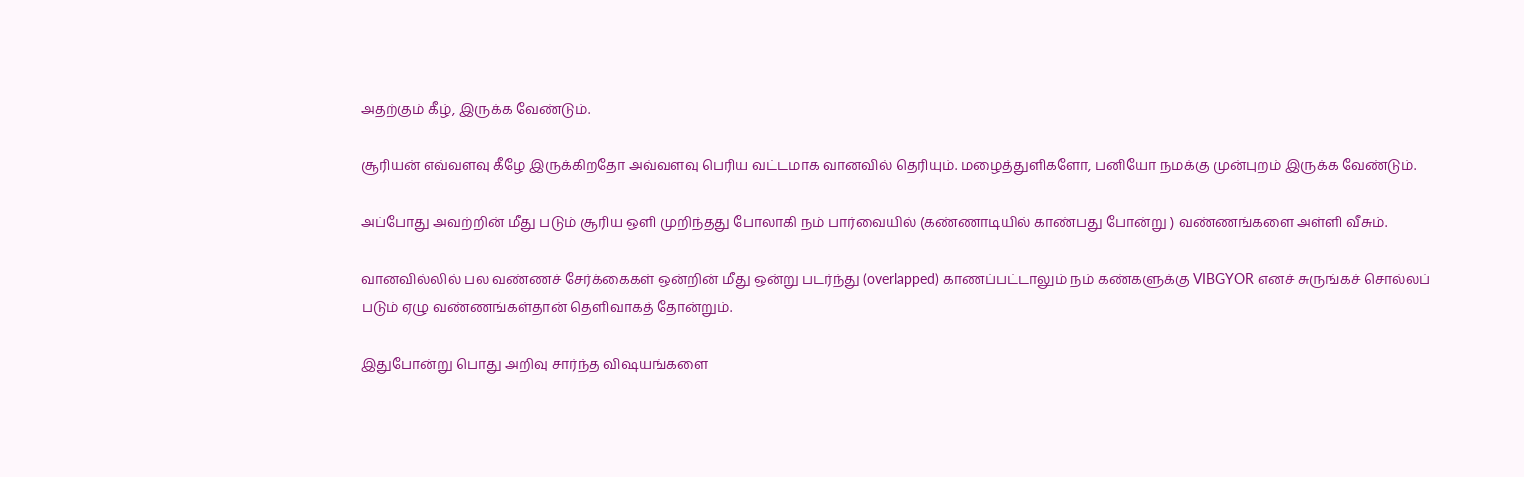அதற்கும் கீழ், இருக்க வேண்டும்.

சூரியன் எவ்வளவு கீழே இருக்கிறதோ அவ்வளவு பெரிய வட்டமாக வானவில் தெரியும். மழைத்துளிகளோ, பனியோ நமக்கு முன்புறம் இருக்க வேண்டும்.

அப்போது அவற்றின் மீது படும் சூரிய ஒளி முறிந்தது போலாகி நம் பார்வையில் (கண்ணாடியில் காண்பது போன்று ) வண்ணங்களை அள்ளி வீசும்.

வானவில்லில் பல வண்ணச் சேர்க்கைகள் ஒன்றின் மீது ஒன்று படர்ந்து (overlapped) காணப்பட்டாலும் நம் கண்களுக்கு VIBGYOR எனச் சுருங்கச் சொல்லப் படும் ஏழு வண்ணங்கள்தான் தெளிவாகத் தோன்றும்.

இதுபோன்று பொது அறிவு சார்ந்த விஷயங்களை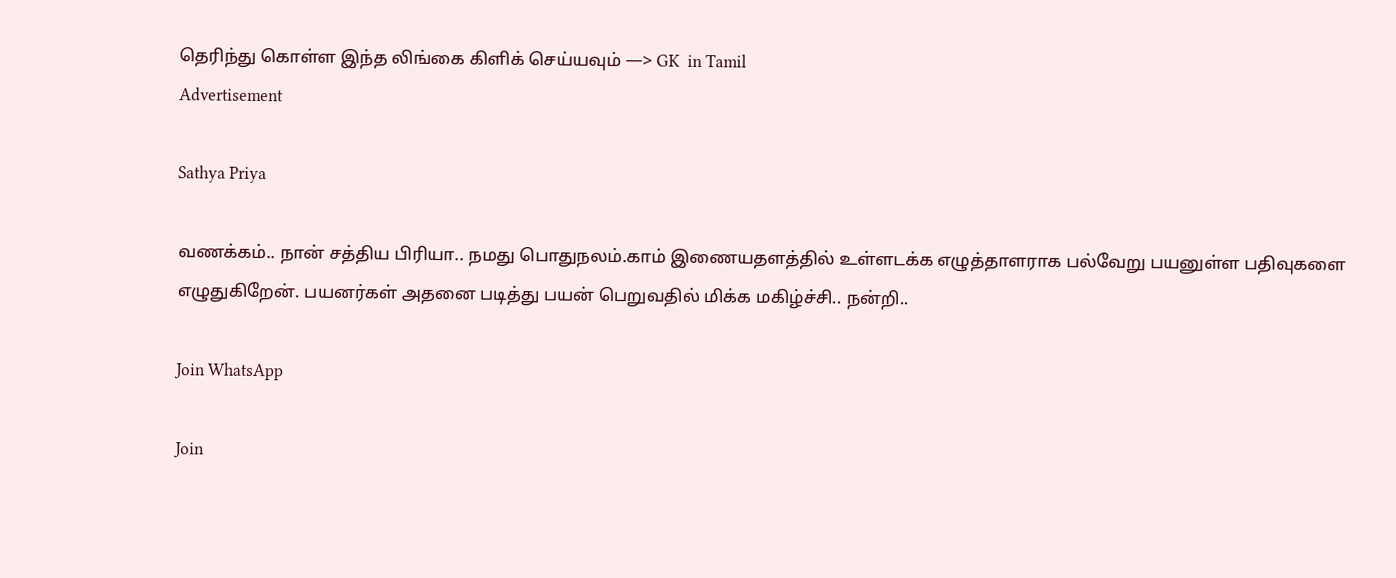தெரிந்து கொள்ள இந்த லிங்கை கிளிக் செய்யவும் —> GK  in Tamil
Advertisement

Sathya Priya

வணக்கம்.. நான் சத்திய பிரியா.. நமது பொதுநலம்.காம் இணையதளத்தில் உள்ளடக்க எழுத்தாளராக பல்வேறு பயனுள்ள பதிவுகளை எழுதுகிறேன். பயனர்கள் அதனை படித்து பயன் பெறுவதில் மிக்க மகிழ்ச்சி.. நன்றி..

Join WhatsApp

Join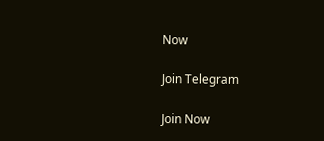Now

Join Telegram

Join Now